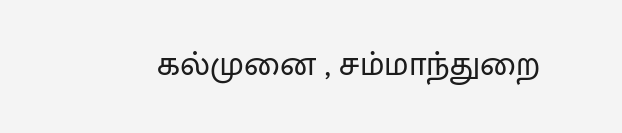கல்முனை , சம்மாந்துறை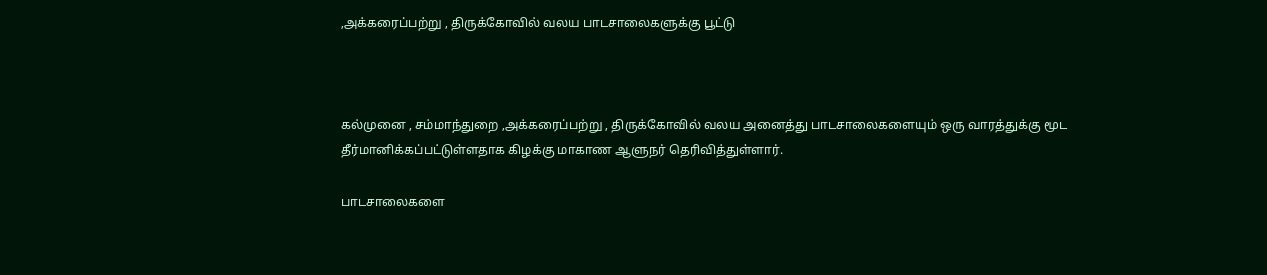,அக்கரைப்பற்று , திருக்கோவில் வலய பாடசாலைகளுக்கு பூட்டு



கல்முனை , சம்மாந்துறை ,அக்கரைப்பற்று , திருக்கோவில் வலய அனைத்து பாடசாலைகளையும் ஒரு வாரத்துக்கு மூட தீர்மானிக்கப்பட்டுள்ளதாக கிழக்கு மாகாண ஆளுநர் தெரிவித்துள்ளார்.

பாடசாலைகளை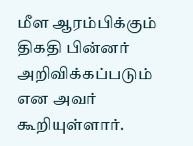மீள ஆரம்பிக்கும் திகதி பின்னர் அறிவிக்கப்படும் என அவர் கூறியுள்ளார்.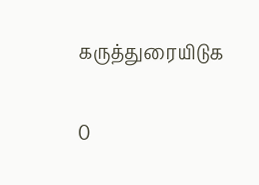கருத்துரையிடுக

0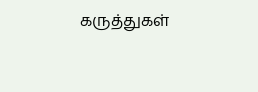கருத்துகள்